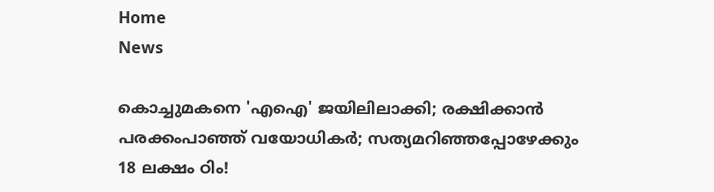Home
News

കൊച്ചുമകനെ 'എഐ' ജയിലിലാക്കി; രക്ഷിക്കാൻ പരക്കംപാഞ്ഞ് വയോധികർ; സത്യമറിഞ്ഞപ്പോഴേക്കും 18 ലക്ഷം ഠിം!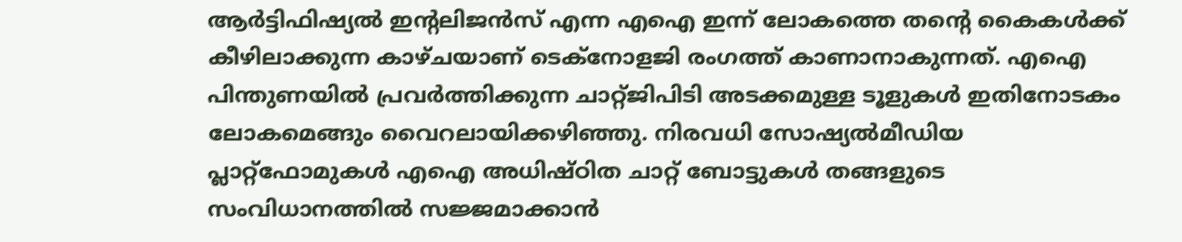ആർട്ടിഫിഷ്യൽ ഇന്റലിജൻസ് എന്ന എഐ ഇന്ന് ലോകത്തെ തന്റെ കൈകൾക്ക് കീഴിലാക്കുന്ന കാഴ്ചയാണ് ടെക്നോളജി രംഗത്ത് കാണാനാകുന്നത്. എഐ പിന്തുണയിൽ പ്രവർത്തിക്കുന്ന ചാറ്റ്ജിപിടി അ‌ടക്കമുള്ള ടൂളുകൾ ഇതിനോടകം ലോകമെങ്ങും വൈറലായിക്കഴിഞ്ഞു. നിരവധി സോഷ്യൽമീഡിയ പ്ലാറ്റ്ഫോമുകൾ എഐ അ‌ധിഷ്ഠിത ചാറ്റ് ബോട്ടുകൾ തങ്ങളുടെ സംവിധാനത്തിൽ സജ്ജമാക്കാൻ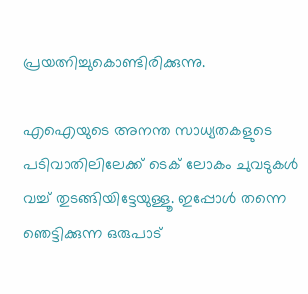പ്രയത്നിച്ചുകൊണ്ടിരിക്കുന്നു.

എഐയുടെ അ‌നന്ത സാധ്യതകളുടെ പടിവാതിലിലേക്ക് ടെക് ലോകം ചുവടുകൾ വച്ച് തുടങ്ങിയിട്ടേയുള്ളൂ. ഇപ്പോൾ തന്നെ ഞെട്ടിക്കുന്ന ഒരുപാട്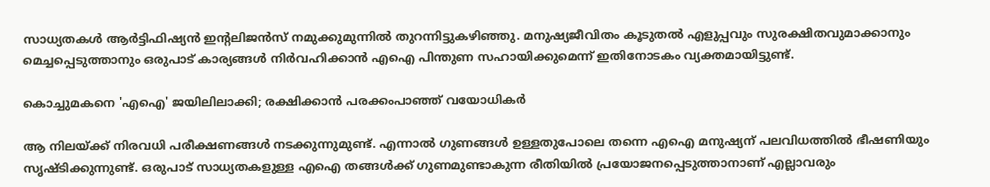സാധ്യതകൾ ആർട്ടിഫിഷ്യൻ ഇന്റലിജൻസ് നമുക്കുമുന്നിൽ തുറന്നിട്ടുകഴിഞ്ഞു. മനുഷ്യജീവിതം കൂടുതൽ എളുപ്പവും സുരക്ഷിതവുമാക്കാനും മെച്ചപ്പെടുത്താനും ഒരുപാട് കാര്യങ്ങൾ നിർവഹിക്കാൻ എഐ പിന്തുണ സഹായിക്കുമെന്ന് ഇതിനോടകം വ്യക്തമായിട്ടുണ്ട്.

കൊച്ചുമകനെ 'എഐ' ജയിലിലാക്കി; രക്ഷിക്കാൻ പരക്കംപാഞ്ഞ് വയോധികർ

ആ നിലയ്ക്ക് നിരവധി പരീക്ഷണങ്ങൾ നടക്കുന്നുമുണ്ട്. എന്നാൽ ഗുണങ്ങൾ ഉള്ളതുപോലെ തന്നെ എഐ മനുഷ്യന് പലവിധത്തിൽ ഭീഷണിയും സൃഷ്ടിക്കുന്നുണ്ട്. ഒരുപാട് സാധ്യതകളുള്ള എഐ തങ്ങൾക്ക് ഗുണമുണ്ടാകുന്ന രീതിയിൽ പ്രയോജനപ്പെടുത്താനാണ് എല്ലാവരും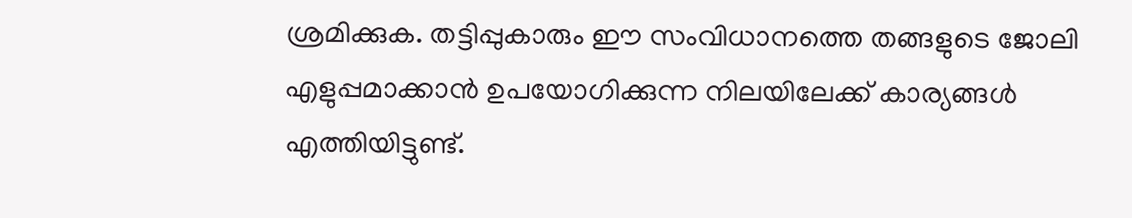ശ്രമിക്കുക. തട്ടിപ്പുകാരും ഈ സംവിധാനത്തെ തങ്ങളുടെ ജോലി എളുപ്പമാക്കാൻ ഉപയോഗിക്കുന്ന നിലയിലേക്ക് കാര്യങ്ങൾ എത്തിയിട്ടുണ്ട്.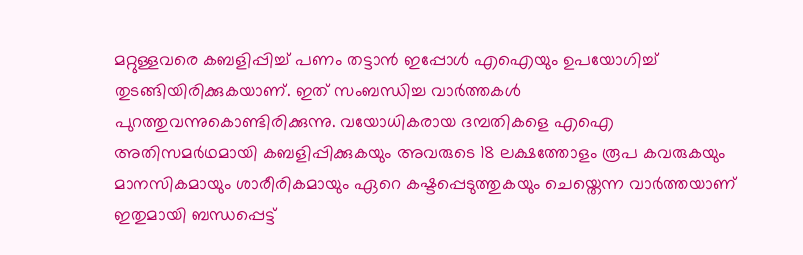മറ്റുള്ളവരെ കബളിപ്പിച്ച് പണം തട്ടാൻ ഇപ്പോൾ എഐയും ഉപയോഗിച്ച് തുടങ്ങിയിരിക്കുകയാണ്. ഇത് സംബന്ധിച്ച വാർത്തകൾ പുറത്തുവന്നുകൊണ്ടിരിക്കുന്നു. വയോധികരായ ദമ്പതികളെ എഐ അ‌തിസമർഥമായി കബളിപ്പിക്കുകയും അ‌വരുടെ 18 ലക്ഷത്തോളം രൂപ കവരുകയും മാനസികമായും ശാരീരികമായും ഏറെ കഷ്ടപ്പെടുത്തുകയും ചെയ്തെന്ന വാർത്തയാണ് ഇതുമായി ബന്ധപ്പെട്ട്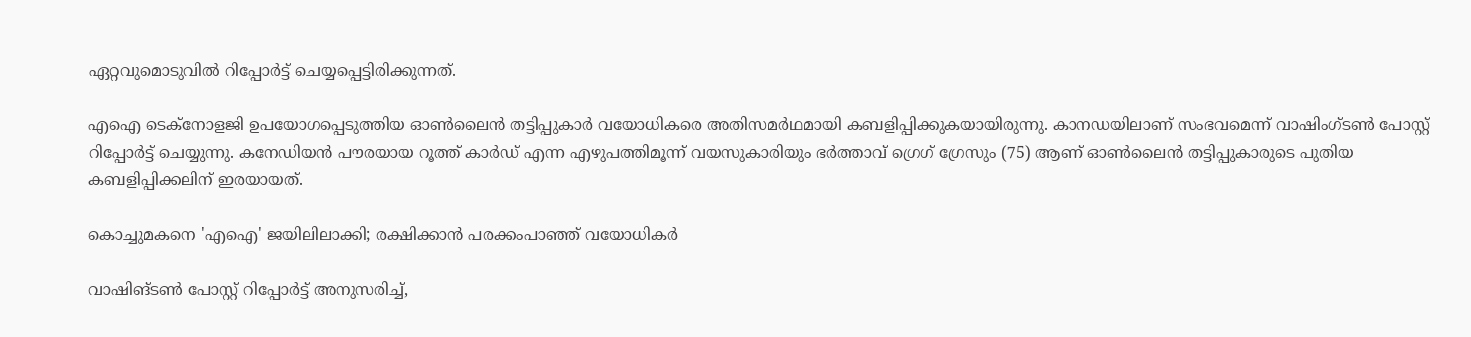ഏറ്റവുമൊടുവിൽ റിപ്പോർട്ട് ചെയ്യപ്പെട്ടിരിക്കുന്നത്.

എഐ ടെക്നോളജി ഉപയോഗപ്പെടുത്തിയ ഓൺലൈൻ തട്ടിപ്പുകാർ വയോധികരെ അ‌തിസമർഥമായി കബളിപ്പിക്കുകയായിരുന്നു. കാനഡയിലാണ് സംഭവമെന്ന് വാഷിംഗ്ടൺ പോസ്റ്റ് റിപ്പോർട്ട് ചെയ്യുന്നു. കനേഡിയൻ പൗരയായ റൂത്ത് കാർഡ് എന്ന എഴുപത്തിമൂന്ന് വയസുകാരിയും ഭർത്താവ് ഗ്രെഗ് ഗ്രേസും (75) ആണ് ഓൺലൈൻ തട്ടിപ്പുകാരുടെ പുതിയ കബളിപ്പിക്കലിന് ഇരയായത്.

കൊച്ചുമകനെ 'എഐ' ജയിലിലാക്കി; രക്ഷിക്കാൻ പരക്കംപാഞ്ഞ് വയോധികർ

വാഷിങ്ടൺ പോസ്റ്റ് റിപ്പോർട്ട് അ‌നുസരിച്ച്,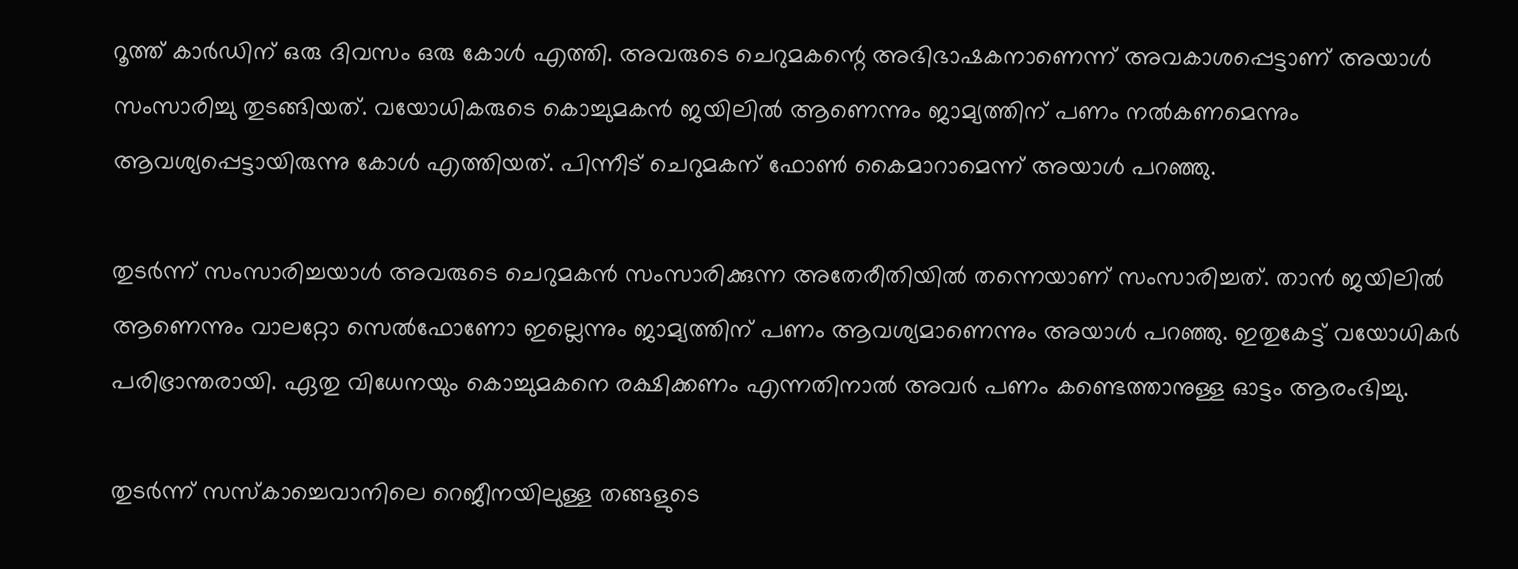റൂത്ത് കാർഡിന് ഒരു ദിവസം ഒരു കോൾ എത്തി. അ‌വരുടെ ചെറുമകന്റെ അഭിഭാഷകനാണെന്ന് അവകാശപ്പെട്ടാണ് അ‌യാൾ സംസാരിച്ചു തുടങ്ങിയത്. വയോധികരുടെ കൊച്ചുമകൻ ജയിലിൽ ആണെന്നും ജാമ്യത്തിന് പണം നൽകണമെന്നും ആവശ്യപ്പെട്ടായിരുന്നു കോൾ എത്തിയത്. പിന്നീട് ചെറുമകന് ഫോൺ കൈമാറാമെന്ന് അ‌യാൾ പറഞ്ഞു.

തുടർന്ന് സംസാരിച്ചയാൾ അ‌വരുടെ ചെറുമകൻ സംസാരിക്കുന്ന അ‌തേരീതിയിൽ തന്നെയാണ് സംസാരിച്ചത്. താൻ ജയിലിൽ ആണെന്നും വാലറ്റോ സെൽഫോണോ ഇല്ലെന്നും ജാമ്യത്തിന് പണം ആവശ്യമാണെന്നും അ‌യാൾ പറഞ്ഞു. ഇതുകേട്ട് വയോധികർ പരിഭ്രാന്തരായി. ഏതു വിധേനയും കൊച്ചുമകനെ രക്ഷിക്കണം എന്നതിനാൽ അ‌വർ പണം കണ്ടെത്താനുള്ള ഓട്ടം ആരംഭിച്ചു.

തുടർന്ന് സസ്‌കാച്ചെവാനിലെ റെജീനയിലുള്ള തങ്ങളുടെ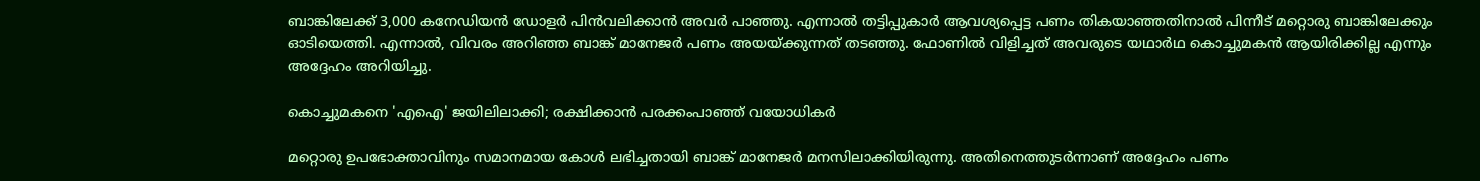ബാങ്കിലേക്ക് 3,000 കനേഡിയൻ ഡോളർ പിൻവലിക്കാൻ അ‌വർ പാഞ്ഞു. എന്നാൽ തട്ടിപ്പുകാർ ആവശ്യപ്പെട്ട പണം തികയാഞ്ഞതിനാൽ പിന്നീട് മറ്റൊരു ബാങ്കിലേക്കും ഓടിയെത്തി. എന്നാൽ, വിവരം അ‌റിഞ്ഞ ബാങ്ക് മാനേജർ പണം അ‌യയ്ക്കുന്നത് തടഞ്ഞു. ഫോണിൽ വിളിച്ചത് അ‌വരുടെ യഥാർഥ കൊച്ചുമകൻ ആയിരിക്കില്ല എന്നും അ‌ദ്ദേഹം അ‌റിയിച്ചു.

കൊച്ചുമകനെ 'എഐ' ജയിലിലാക്കി; രക്ഷിക്കാൻ പരക്കംപാഞ്ഞ് വയോധികർ

മറ്റൊരു ഉപഭോക്താവിനും സമാനമായ കോൾ ലഭിച്ചതായി ബാങ്ക് മാനേജർ മനസിലാക്കിയിരുന്നു. അ‌തിനെത്തുടർന്നാണ് അ‌ദ്ദേഹം പണം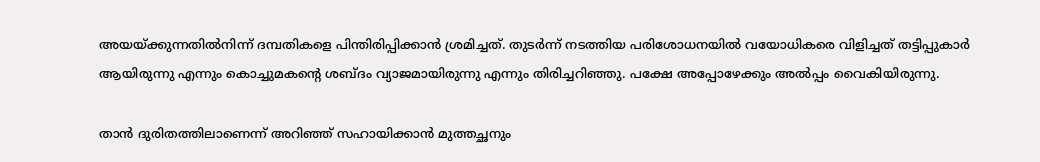അ‌യയ്ക്കുന്നതിൽനിന്ന് ദമ്പതികളെ പിന്തിരിപ്പിക്കാൻ ശ്രമിച്ചത്. തുടർന്ന് നടത്തിയ പരിശോധനയിൽ വയോധികരെ വിളിച്ചത് തട്ടിപ്പുകാർ ആയിരുന്നു എന്നും കൊച്ചുമകന്റെ ശബ്ദം വ്യാജമായിരുന്നു എന്നും തിരിച്ചറിഞ്ഞു. പക്ഷേ അ‌പ്പോഴേക്കും അ‌ൽപ്പം വൈകിയിരുന്നു.

താൻ ദുരിതത്തിലാണെന്ന് അ‌റിഞ്ഞ് സഹായിക്കാൻ മുത്തച്ഛനും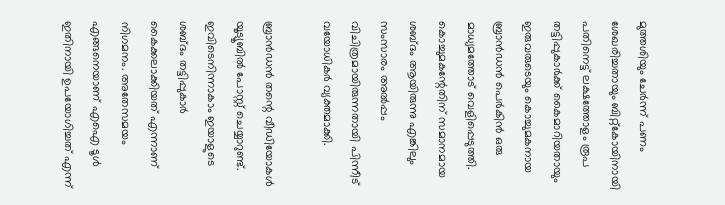മുത്തശിയും ചേർന്ന് പണം ശേഖരിച്ചതായും ബിറ്റ്കോയിനായി പതിനെട്ട് ലക്ഷത്തോളം രൂപ തട്ടിപ്പുകാർക്ക് കൈമാറിയതായും ഇരുവരുടെയും കൊച്ചുമകനായ ബ്രാൻഡൻ പെർകിൻ ഒരു മാധ്യമത്തോട് വെളിപ്പെടുത്തി. കൊച്ചുമകന്റേതിന് സമാനമായ ശബ്ദം ആയിരുന്നു എങ്കിലും സംസാരം അ‌ൽപ്പം വിചിത്രമായിരുന്നതായി പിന്നീട് വയോധികർ വ്യക്തമാക്കി.

ബ്രാൻഡൻ തന്റെ വീഡിയോകൾ യൂട്യൂബിൽ പോസ്റ്റ് ചെയ്യാറുണ്ട്. ഇവിടെനിന്നാകാം ഇയാളുടെ ശബ്ദം തട്ടിപ്പുകാർ കൈക്കലാക്കിയത് എന്നാണ് നിഗമനം. അ‌തേസമയം എങ്ങനെയാണ് എഐ ടൂൾ ഇതിനായി ഉപയോഗിച്ചത് എന്ന്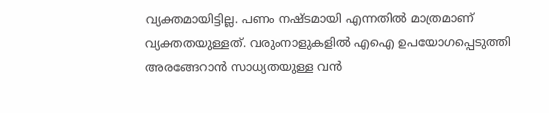വ്യക്തമായിട്ടില്ല. പണം നഷ്ടമായി എന്നതിൽ മാത്രമാണ് വ്യക്തതയുള്ളത്. വരുംനാളുകളിൽ എഐ ഉപയോഗപ്പെടുത്തി അ‌രങ്ങേറാൻ സാധ്യതയുള്ള വൻ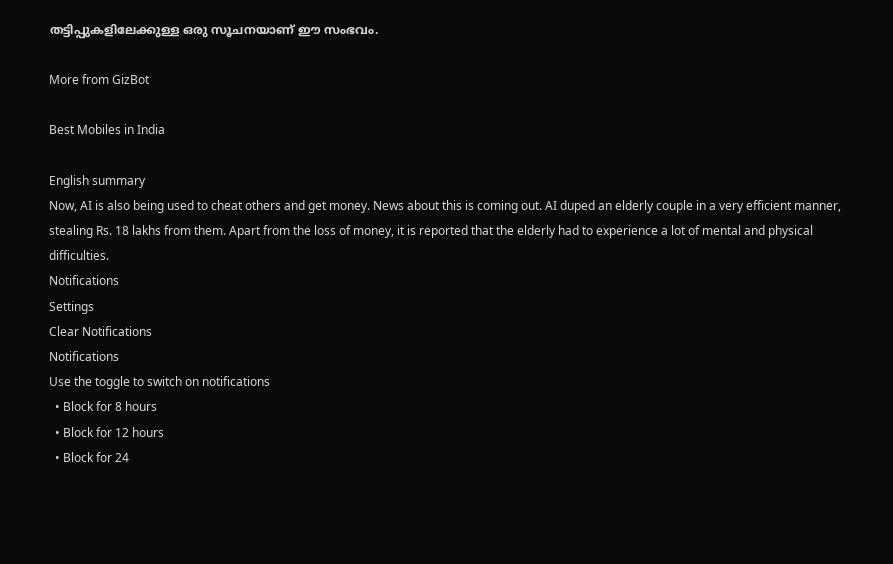തട്ടിപ്പുകളിലേക്കുള്ള ഒരു സൂചനയാണ് ഈ സംഭവം.

More from GizBot

Best Mobiles in India

English summary
Now, AI is also being used to cheat others and get money. News about this is coming out. AI duped an elderly couple in a very efficient manner, stealing Rs. 18 lakhs from them. Apart from the loss of money, it is reported that the elderly had to experience a lot of mental and physical difficulties.
Notifications
Settings
Clear Notifications
Notifications
Use the toggle to switch on notifications
  • Block for 8 hours
  • Block for 12 hours
  • Block for 24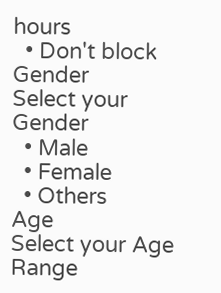hours
  • Don't block
Gender
Select your Gender
  • Male
  • Female
  • Others
Age
Select your Age Range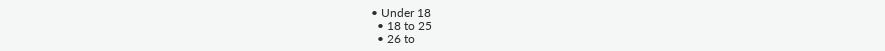• Under 18
  • 18 to 25
  • 26 to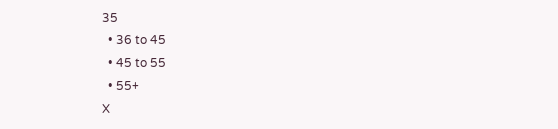35
  • 36 to 45
  • 45 to 55
  • 55+
X